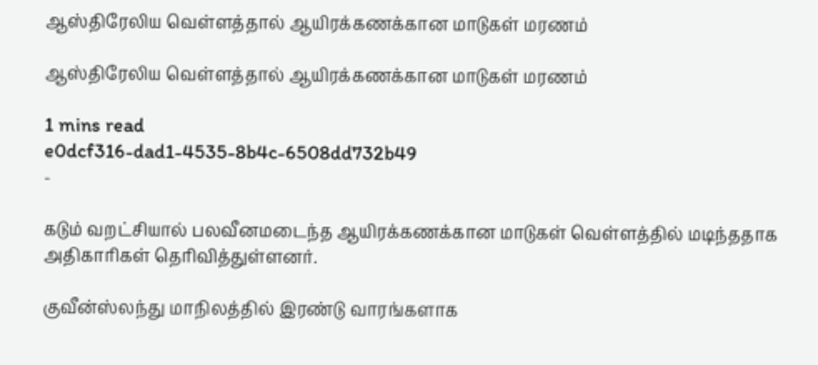ஆஸ்திரேலிய வெள்ளத்தால் ஆயிரக்கணக்கான மாடுகள் மரணம்

ஆஸ்திரேலிய வெள்ளத்தால் ஆயிரக்கணக்கான மாடுகள் மரணம்

1 mins read
e0dcf316-dad1-4535-8b4c-6508dd732b49
-

கடும் வறட்சியால் பலவீனமடைந்த ஆயிரக்கணக்கான மாடுகள் வெள்ளத்தில் மடிந்ததாக அதிகாரிகள் தெரிவித்துள்ளனர்.

குவீன்ஸ்லந்து மாநிலத்தில் இரண்டு வாரங்களாக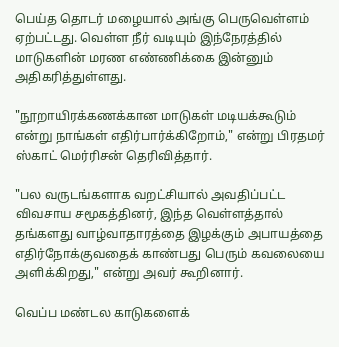பெய்த தொடர் மழையால் அங்கு பெருவெள்ளம் ஏற்பட்டது. வெள்ள நீர் வடியும் இந்நேரத்தில் மாடுகளின் மரண எண்ணிக்கை இன்னும் அதிகரித்துள்ளது.

"நூறாயிரக்கணக்கான மாடுகள் மடியக்கூடும் என்று நாங்கள் எதிர்பார்க்கிறோம்," என்று பிரதமர் ஸ்காட் மெர்ரிசன் தெரிவித்தார்.

"பல வருடங்களாக வறட்சியால் அவதிப்பட்ட விவசாய சமூகத்தினர், இந்த வெள்ளத்தால் தங்களது வாழ்வாதாரத்தை இழக்கும் அபாயத்தை எதிர்நோக்குவதைக் காண்பது பெரும் கவலையை அளிக்கிறது," என்று அவர் கூறினார்.

வெப்ப மண்டல காடுகளைக்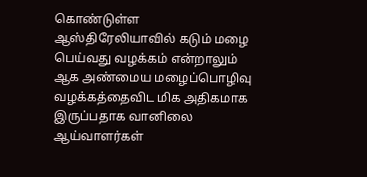கொண்டுள்ள ஆஸ்திரேலியாவில் கடும் மழை பெய்வது வழக்கம் என்றாலும் ஆக அண்மைய மழைப்பொழிவு வழக்கத்தைவிட மிக அதிகமாக இருப்பதாக வானிலை ஆய்வாளர்கள்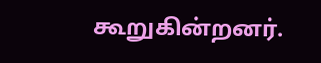கூறுகின்றனர்.